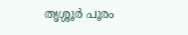തൃശ്ശൂർ പൂരം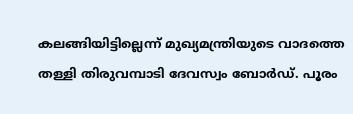കലങ്ങിയിട്ടില്ലെന്ന് മുഖ്യമന്ത്രിയുടെ വാദത്തെ തള്ളി തിരുവമ്പാടി ദേവസ്വം ബോർഡ്. പൂരം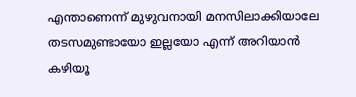എന്താണെന്ന് മുഴുവനായി മനസിലാക്കിയാലേ തടസമുണ്ടായോ ഇല്ലയോ എന്ന് അറിയാൻ കഴിയൂ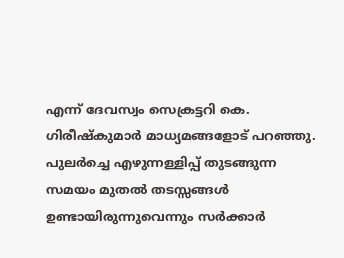എന്ന് ദേവസ്വം സെക്രട്ടറി കെ. ഗിരീഷ്കുമാർ മാധ്യമങ്ങളോട് പറഞ്ഞു. പുലർച്ചെ എഴുന്നള്ളിപ്പ് തുടങ്ങുന്ന സമയം മുതൽ തടസ്സങ്ങൾ ഉണ്ടായിരുന്നുവെന്നും സർക്കാർ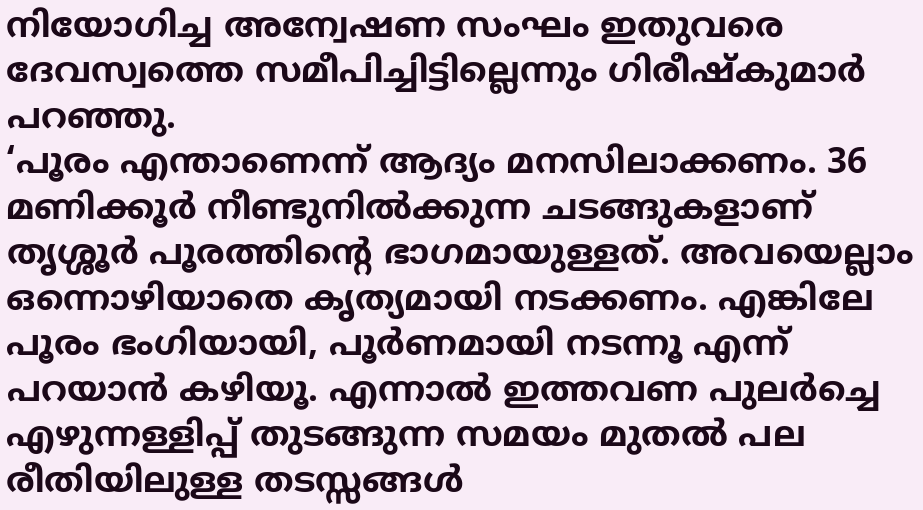നിയോഗിച്ച അന്വേഷണ സംഘം ഇതുവരെ ദേവസ്വത്തെ സമീപിച്ചിട്ടില്ലെന്നും ഗിരീഷ്കുമാർ പറഞ്ഞു.
‘പൂരം എന്താണെന്ന് ആദ്യം മനസിലാക്കണം. 36 മണിക്കൂർ നീണ്ടുനിൽക്കുന്ന ചടങ്ങുകളാണ് തൃശ്ശൂർ പൂരത്തിന്റെ ഭാഗമായുള്ളത്. അവയെല്ലാം ഒന്നൊഴിയാതെ കൃത്യമായി നടക്കണം. എങ്കിലേ പൂരം ഭംഗിയായി, പൂർണമായി നടന്നൂ എന്ന് പറയാൻ കഴിയൂ. എന്നാൽ ഇത്തവണ പുലർച്ചെ എഴുന്നള്ളിപ്പ് തുടങ്ങുന്ന സമയം മുതൽ പല രീതിയിലുള്ള തടസ്സങ്ങൾ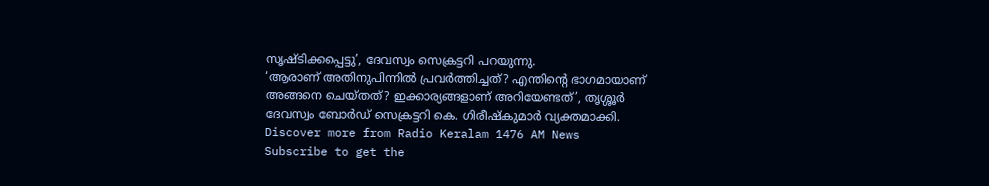സൃഷ്ടിക്കപ്പെട്ടു’, ദേവസ്വം സെക്രട്ടറി പറയുന്നു.
‘ആരാണ് അതിനുപിന്നിൽ പ്രവർത്തിച്ചത്? എന്തിന്റെ ഭാഗമായാണ് അങ്ങനെ ചെയ്തത്? ഇക്കാര്യങ്ങളാണ് അറിയേണ്ടത്’, തൃശ്ശൂർ ദേവസ്വം ബോർഡ് സെക്രട്ടറി കെ. ഗിരീഷ്കുമാർ വ്യക്തമാക്കി.
Discover more from Radio Keralam 1476 AM News
Subscribe to get the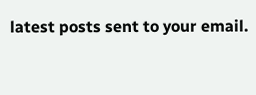latest posts sent to your email.